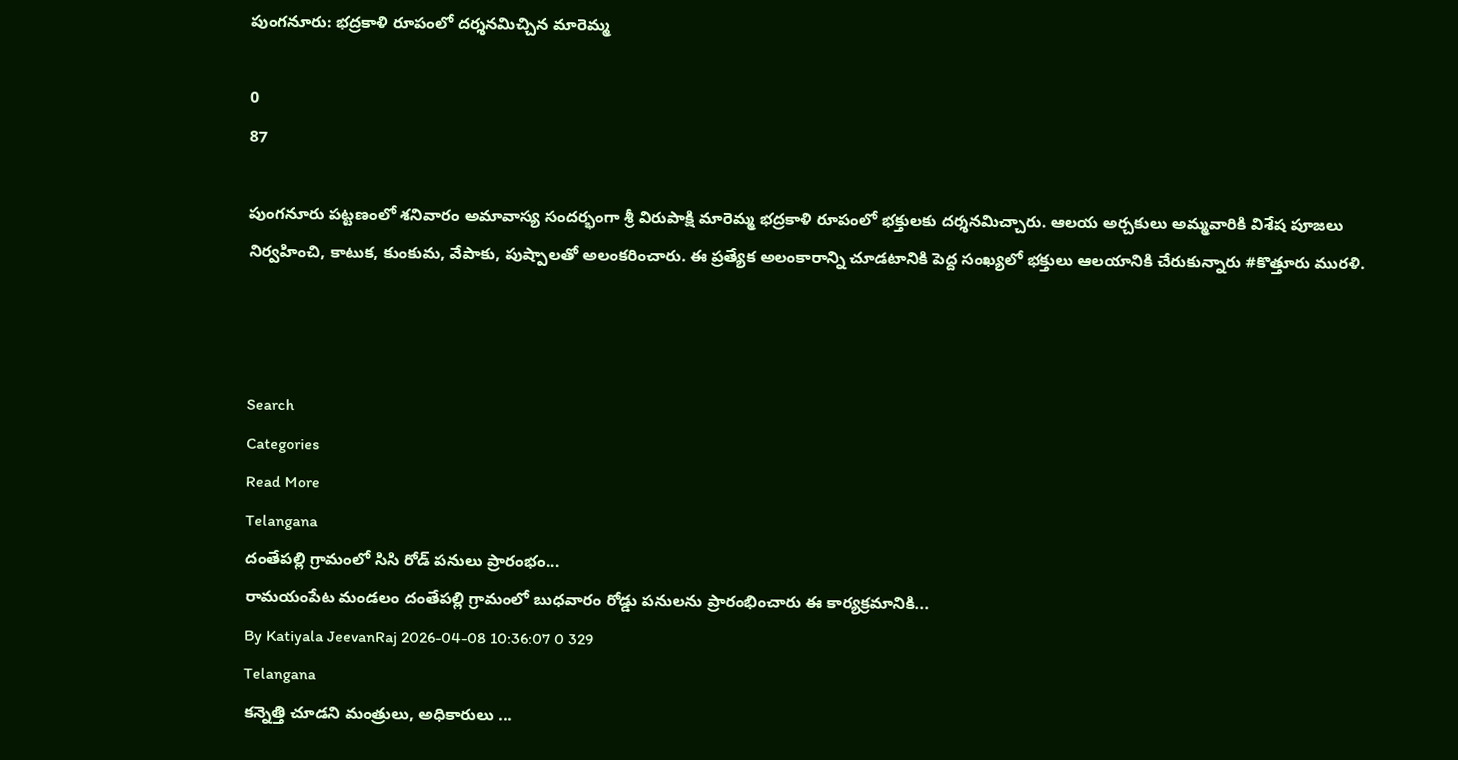పుంగనూరు: భద్రకాళి రూపంలో దర్శనమిచ్చిన మారెమ్మ

0
87

పుంగనూరు పట్టణంలో శనివారం అమావాస్య సందర్భంగా శ్రీ విరుపాక్షి మారెమ్మ భద్రకాళి రూపంలో భక్తులకు దర్శనమిచ్చారు. ఆలయ అర్చకులు అమ్మవారికి విశేష పూజలు నిర్వహించి, కాటుక, కుంకుమ, వేపాకు, పుష్పాలతో అలంకరించారు. ఈ ప్రత్యేక అలంకారాన్ని చూడటానికి పెద్ద సంఖ్యలో భక్తులు ఆలయానికి చేరుకున్నారు #కొత్తూరు మురళి.



Search
Categories
Read More
Telangana
దంతేపల్లి గ్రామంలో సిసి రోడ్ పనులు ప్రారంభం...
రామయంపేట మండలం దంతేపల్లి గ్రామంలో బుధవారం రోడ్డు పనులను ప్రారంభించారు ఈ కార్యక్రమానికి...
By Katiyala JeevanRaj 2026-04-08 10:36:07 0 329
Telangana
కన్నెత్తి చూడని మంత్రులు, అధికారులు ...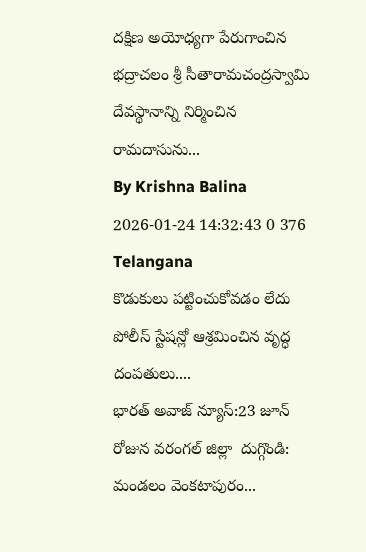దక్షిణ అయోధ్యగా పేరుగాంచిన భద్రాచలం శ్రీ సీతారామచంద్రస్వామి దేవస్థానాన్ని నిర్మించిన రామదాసును...
By Krishna Balina 2026-01-24 14:32:43 0 376
Telangana
కొడుకులు పట్టించుకోవడం లేదు పోలీస్ స్టేషన్లో ఆశ్రమించిన వృద్ధ దంపతులు....
భారత్ అవాజ్ న్యూస్:23 జూన్ రోజున వరంగల్ జిల్లా  దుగ్గొండి:  మండలం వెంకటాపురం...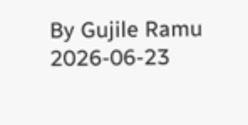By Gujile Ramu 2026-06-23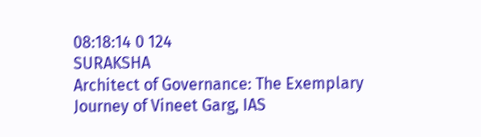08:18:14 0 124
SURAKSHA
Architect of Governance: The Exemplary Journey of Vineet Garg, IAS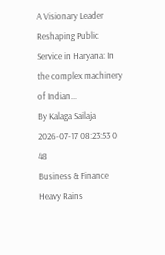A Visionary Leader Reshaping Public Service in Haryana: In the complex machinery of Indian...
By Kalaga Sailaja 2026-07-17 08:23:53 0 48
Business & Finance
Heavy Rains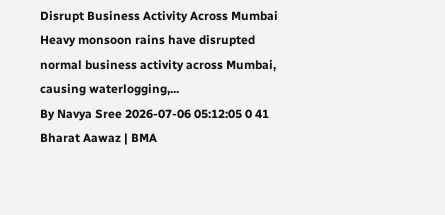Disrupt Business Activity Across Mumbai
Heavy monsoon rains have disrupted normal business activity across Mumbai, causing waterlogging,...
By Navya Sree 2026-07-06 05:12:05 0 41
Bharat Aawaz | BMA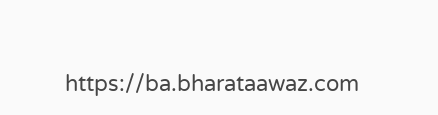https://ba.bharataawaz.com